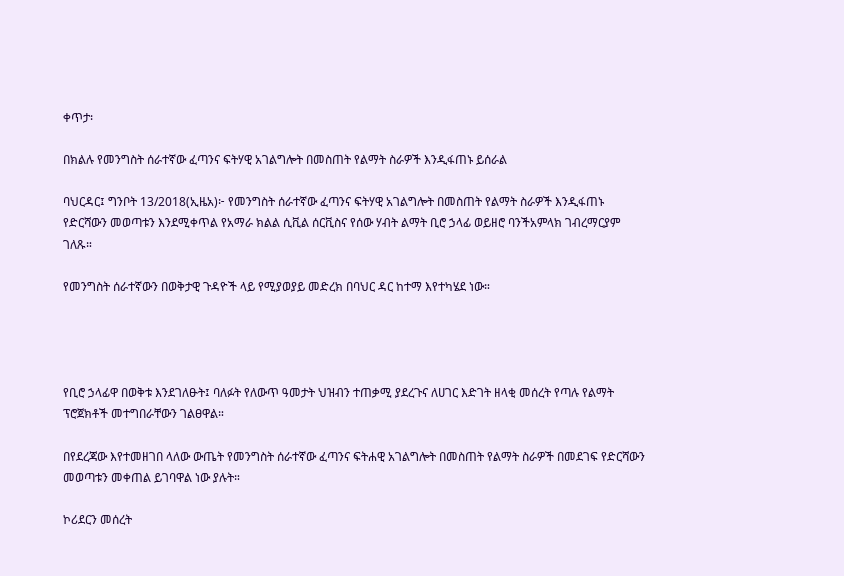ቀጥታ፡

በክልሉ የመንግስት ሰራተኛው ፈጣንና ፍትሃዊ አገልግሎት በመስጠት የልማት ስራዎች እንዲፋጠኑ ይሰራል

ባህርዳር፤ ግንቦት 13/2018(ኢዜአ)፦ የመንግስት ሰራተኛው ፈጣንና ፍትሃዊ አገልግሎት በመስጠት የልማት ስራዎች እንዲፋጠኑ የድርሻውን መወጣቱን እንደሚቀጥል የአማራ ክልል ሲቪል ሰርቪስና የሰው ሃብት ልማት ቢሮ ኃላፊ ወይዘሮ ባንችአምላክ ገብረማርያም ገለጹ።

የመንግስት ሰራተኛውን በወቅታዊ ጉዳዮች ላይ የሚያወያይ መድረክ በባህር ዳር ከተማ እየተካሄደ ነው።




የቢሮ ኃላፊዋ በወቅቱ እንደገለፁት፤ ባለፉት የለውጥ ዓመታት ህዝብን ተጠቃሚ ያደረጉና ለሀገር እድገት ዘላቂ መሰረት የጣሉ የልማት ፕሮጀክቶች መተግበራቸውን ገልፀዋል።

በየደረጃው እየተመዘገበ ላለው ውጤት የመንግስት ሰራተኛው ፈጣንና ፍትሐዊ አገልግሎት በመስጠት የልማት ስራዎች በመደገፍ የድርሻውን መወጣቱን መቀጠል ይገባዋል ነው ያሉት።

ኮሪደርን መሰረት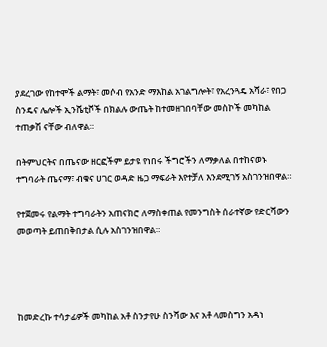ያደረገው የከተሞች ልማት፣ መሶብ የአንድ ማእከል አገልግሎት፣ የአረንጓዴ አሻራ፣ የበጋ ስንዴና ሌሎች ኢንሼቲቮች በክልሉ ውጤት ከተመዘገበባቸው መስኮች መካከል ተጠቃሽ ናቸው ብለዋል።

በትምህርትና በጤናው ዘርፎችም ይታዩ የነበሩ ችግሮችን ለማቃለል በተከናወኑ ተግባራት ጤናማ፣ ብቁና ሀገር ወዳድ ዜጋ ማፍራት እየተቻለ እንደሚገኝ አስገንዝበዋል።

የተጀመሩ የልማት ተግባራትን አጠናክሮ ለማስቀጠል የመንግስት ሰራተኛው የድርሻውን መወጣት ይጠበቅበታል ሲሉ አስገንዝበዋል።




ከመድረኩ ተሳታፊዎች መካከል አቶ ስንታየሁ ስንሻው እና አቶ ላመስግን አዳነ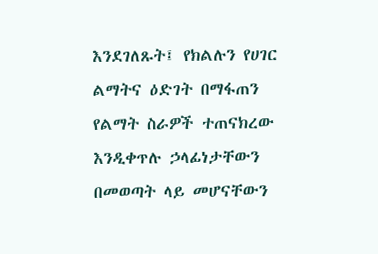እንደገለጹት፤ የክልሉን የሀገር ልማትና ዕድገት በማፋጠን የልማት ስራዎች ተጠናክረው እንዲቀጥሉ ኃላፊነታቸውን በመወጣት ላይ መሆናቸውን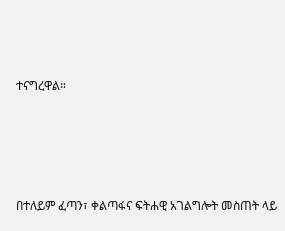ተናግረዋል።




በተለይም ፈጣን፣ ቀልጣፋና ፍትሐዊ አገልግሎት መስጠት ላይ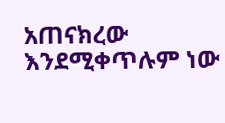አጠናክረው እንደሚቀጥሉም ነው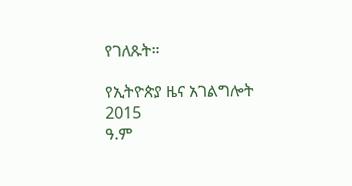የገለጹት።

የኢትዮጵያ ዜና አገልግሎት
2015
ዓ.ም